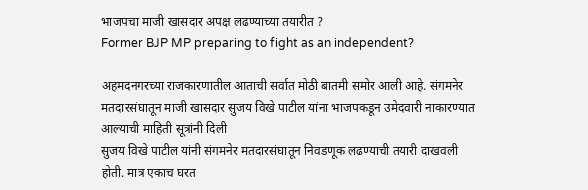भाजपचा माजी खासदार अपक्ष लढण्याच्या तयारीत ?
Former BJP MP preparing to fight as an independent?

अहमदनगरच्या राजकारणातील आताची सर्वात मोठी बातमी समोर आली आहे. संगमनेर मतदारसंघातून माजी खासदार सुजय विखे पाटील यांना भाजपकडून उमेदवारी नाकारण्यात आल्याची माहिती सूत्रांनी दिली
सुजय विखे पाटील यांनी संगमनेर मतदारसंघातून निवडणूक लढण्याची तयारी दाखवली होती. मात्र एकाच घरत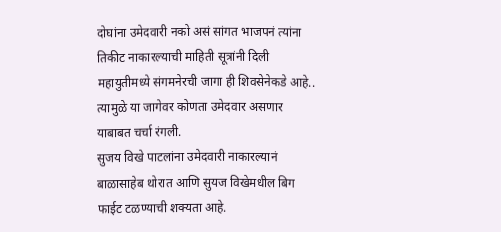दोघांना उमेदवारी नको असं सांगत भाजपनं त्यांना तिकीट नाकारल्याची माहिती सूत्रांनी दिली
महायुतीमध्ये संगमनेरची जागा ही शिवसेनेकडे आहे.. त्यामुळे या जागेवर कोणता उमेदवार असणार याबाबत चर्चा रंगली.
सुजय विखे पाटलांना उमेदवारी नाकारल्यानं बाळासाहेब थोरात आणि सुयज विखेमधील बिग फाईट टळण्याची शक्यता आहे.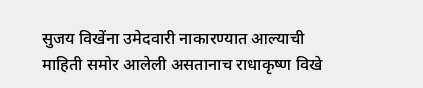सुजय विखेंना उमेदवारी नाकारण्यात आल्याची माहिती समोर आलेली असतानाच राधाकृष्ण विखे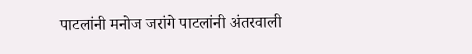पाटलांनी मनोज जरांगे पाटलांनी अंतरवाली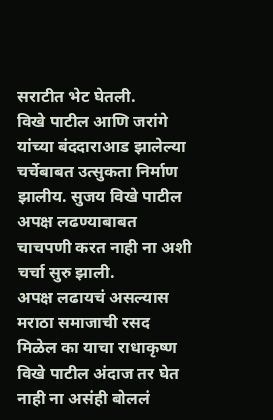सराटीत भेट घेतली.
विखे पाटील आणि जरांगे यांच्या बंददाराआड झालेल्या चर्चेबाबत उत्सुकता निर्माण झालीय. सुजय विखे पाटील अपक्ष लढण्याबाबत चाचपणी करत नाही ना अशी चर्चा सुरु झाली.
अपक्ष लढायचं असल्यास मराठा समाजाची रसद मिळेल का याचा राधाकृष्ण विखे पाटील अंदाज तर घेत नाही ना असंही बोललं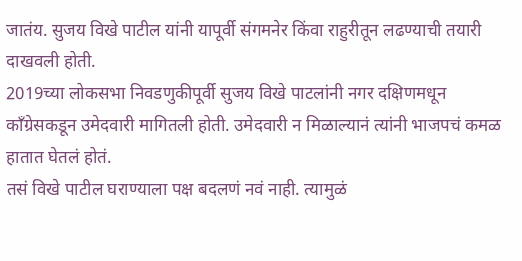जातंय. सुजय विखे पाटील यांनी यापूर्वी संगमनेर किंवा राहुरीतून लढण्याची तयारी दाखवली होती.
2019च्या लोकसभा निवडणुकीपूर्वी सुजय विखे पाटलांनी नगर दक्षिणमधून काँग्रेसकडून उमेदवारी मागितली होती. उमेदवारी न मिळाल्यानं त्यांनी भाजपचं कमळ हातात घेतलं होतं.
तसं विखे पाटील घराण्याला पक्ष बदलणं नवं नाही. त्यामुळं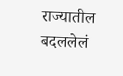राज्यातील बदललेलं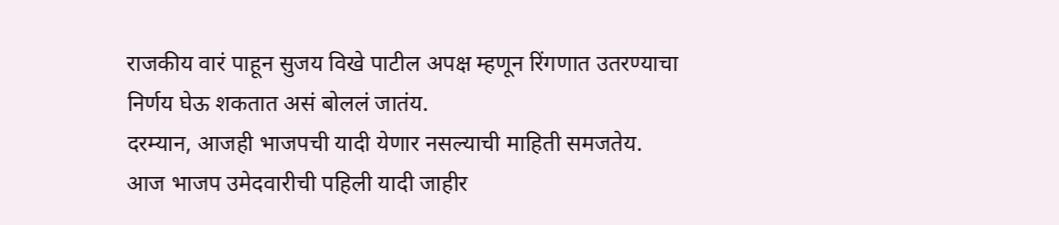राजकीय वारं पाहून सुजय विखे पाटील अपक्ष म्हणून रिंगणात उतरण्याचा निर्णय घेऊ शकतात असं बोललं जातंय.
दरम्यान, आजही भाजपची यादी येणार नसल्याची माहिती समजतेय. आज भाजप उमेदवारीची पहिली यादी जाहीर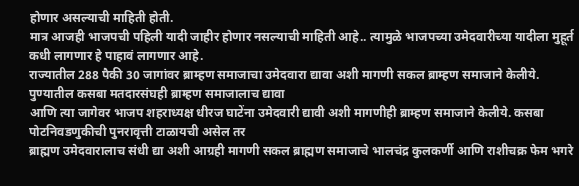होणार असल्याची माहिती होती.
मात्र आजही भाजपची पहिली यादी जाहीर होणार नसल्याची माहिती आहे.. त्यामुळे भाजपच्या उमेदवारीच्या यादीला मुहूर्त कधी लागणार हे पाहावं लागणार आहे.
राज्यातील 288 पैकी 30 जागांवर ब्राम्हण समाजाचा उमेदवारा द्यावा अशी मागणी सकल ब्राम्हण समाजाने केलीये. पुण्यातील कसबा मतदारसंघही ब्राम्हण समाजालाच द्यावा
आणि त्या जागेवर भाजप शहराध्यक्ष धीरज घाटेंना उमेदवारी द्यावी अशी मागणीही ब्राम्हण समाजाने केलीये. कसबा पोटनिवडणुकीची पुनरावृत्ती टाळायची असेल तर
ब्राह्मण उमेदवारालाच संधी द्या अशी आग्रही मागणी सकल ब्राह्मण समाजाचे भालचंद्र कुलकर्णी आणि राशीचक्र फेम भगरे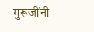गुरूजींनी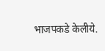भाजपकडे केलीये.